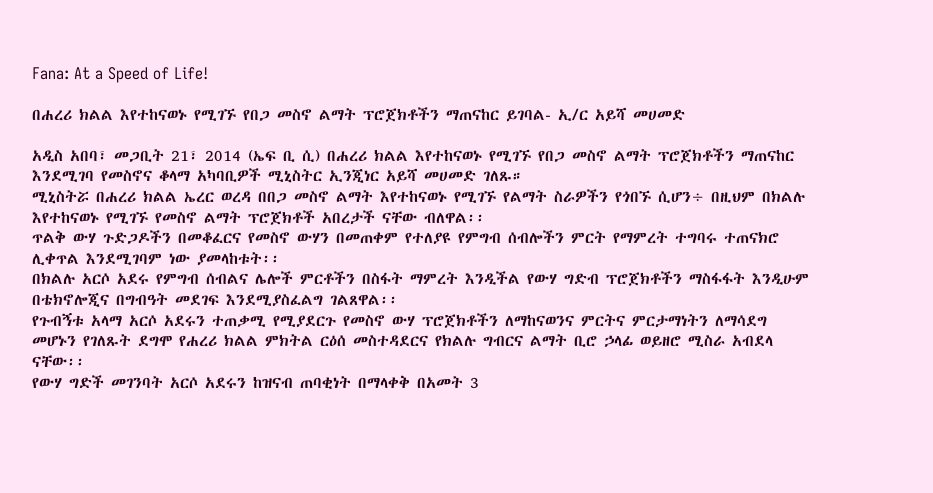Fana: At a Speed of Life!

በሐረሪ ክልል እየተከናወኑ የሚገኙ የበጋ መስኖ ልማት ፕሮጀክቶችን ማጠናከር ይገባል- ኢ/ር አይሻ መሀመድ

አዲስ አበባ፣ መጋቢት 21፣ 2014 (ኤፍ ቢ ሲ) በሐረሪ ክልል እየተከናወኑ የሚገኙ የበጋ መስኖ ልማት ፕሮጀክቶችን ማጠናከር እንደሚገባ የመስኖና ቆላማ አካባቢዎች ሚኒስትር ኢንጂነር አይሻ መሀመድ ገለጹ።
ሚኒስትሯ በሐረሪ ክልል ኤረር ወረዳ በበጋ መስኖ ልማት እየተከናወኑ የሚገኙ የልማት ስራዎችን የጎበኙ ሲሆን÷ በዚህም በክልሉ እየተከናወኑ የሚገኙ የመስኖ ልማት ፕሮጀክቶች አበረታች ናቸው ብለዋል፡፡
ጥልቅ ውሃ ጉድጋዶችን በመቆፈርና የመስኖ ውሃን በመጠቀም የተለያዩ የምግብ ሰብሎችን ምርት የማምረት ተግባሩ ተጠናክሮ ሊቀጥል እንደሚገባም ነው ያመላከቱት፡፡
በክልሉ አርሶ አደሩ የምግብ ሰብልና ሌሎች ምርቶችን በስፋት ማምረት እንዲችል የውሃ ግድብ ፕሮጀክቶችን ማስፋፋት እንዲሁም በቴክኖሎጂና በግብዓት መደገፍ እንደሚያስፈልግ ገልጸዋል፡፡
የጉብኝቱ አላማ አርሶ አደሩን ተጠቃሚ የሚያደርጉ የመስኖ ውሃ ፕሮጀክቶችን ለማከናወንና ምርትና ምርታማነትን ለማሳደግ መሆኑን የገለጹት ደግሞ የሐረሪ ክልል ምክትል ርዕሰ መስተዳደርና የክልሉ ግብርና ልማት ቢሮ ኃላፊ ወይዘሮ ሚስራ አብደላ ናቸው፡፡
የውሃ ግድች መገንባት አርሶ አደሩን ከዝናብ ጠባቂነት በማላቀቅ በአመት 3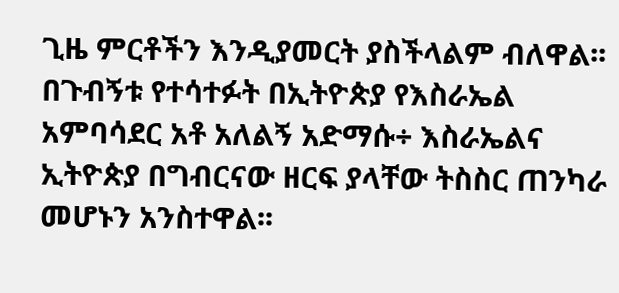ጊዜ ምርቶችን እንዲያመርት ያስችላልም ብለዋል፡፡
በጉብኝቱ የተሳተፉት በኢትዮጵያ የእስራኤል አምባሳደር አቶ አለልኝ አድማሱ÷ እስራኤልና ኢትዮጵያ በግብርናው ዘርፍ ያላቸው ትስስር ጠንካራ መሆኑን አንስተዋል፡፡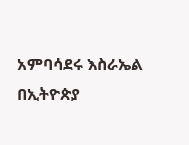አምባሳደሩ እስራኤል በኢትዮጵያ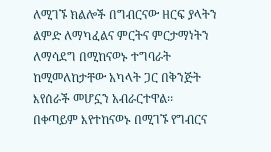ለሚገኙ ክልሎች በግብርናው ዘርፍ ያላትን ልምድ ለማካፈልና ምርትና ምርታማነትን ለማሳደግ በሚከናወኑ ተግባራት ከሚመለከታቸው አካላት ጋር በቅንጅት እየሰራች መሆኗን አብራርተዋል፡፡
በቀጣይም እየተከናወኑ በሚገኙ የግብርና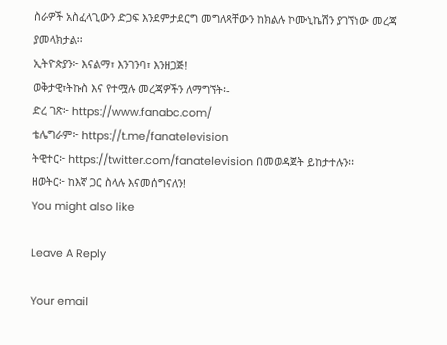ስራዎች አስፈላጊውን ድጋፍ እንደምታደርግ መግለጻቸውን ከክልሉ ኮሙኒኬሽን ያገኘነው መረጃ ያመላክታል፡፡
ኢትዮጵያን፦ እናልማ፣ እንገንባ፣ እንዘጋጅ!
ወቅታዊ፣ትኩስ እና የተሟሉ መረጃዎችን ለማግኘት፡-
ድረ ገጽ፦ https://www.fanabc.com/
ቴሌግራም፦ https://t.me/fanatelevision
ትዊተር፦ https://twitter.com/fanatelevision በመወዳጀት ይከታተሉን፡፡
ዘወትር፦ ከእኛ ጋር ስላሉ እናመሰግናለን!
You might also like

Leave A Reply

Your email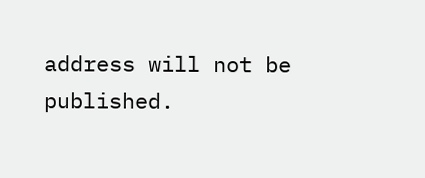address will not be published.